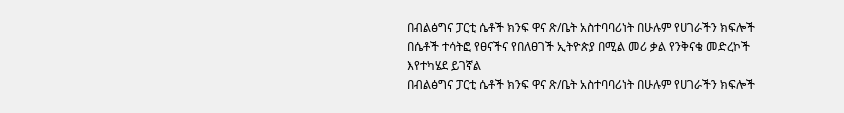በብልፅግና ፓርቲ ሴቶች ክንፍ ዋና ጽ/ቤት አስተባባሪነት በሁሉም የሀገራችን ክፍሎች በሴቶች ተሳትፎ የፀናችና የበለፀገች ኢትዮጵያ በሚል መሪ ቃል የንቅናቄ መድረኮች እየተካሄደ ይገኛል
በብልፅግና ፓርቲ ሴቶች ክንፍ ዋና ጽ/ቤት አስተባባሪነት በሁሉም የሀገራችን ክፍሎች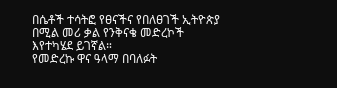በሴቶች ተሳትፎ የፀናችና የበለፀገች ኢትዮጵያ በሚል መሪ ቃል የንቅናቄ መድረኮች እየተካሄደ ይገኛል።
የመድረኩ ዋና ዓላማ በባለፉት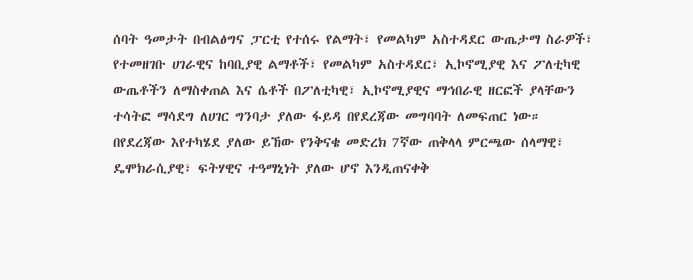ሰባት ዓመታት በብልፅግና ፓርቲ የተሰሩ የልማት፣ የመልካም አስተዳደር ውጤታማ ስራዎች፣ የተመዘገቡ ሀገራዊና ከባቢያዊ ልማቶች፣ የመልካም አስተዳደር፣ ኢኮኖሚያዊ እና ፖለቲካዊ ውጤቶችን ለማስቀጠል እና ሴቶች በፖለቲካዊ፣ ኢኮኖሚያዊና ማኅበራዊ ዘርፎች ያላቸውን ተሳትፎ ማሳደግ ለሀገር ግንባታ ያለው ፋይዳ በየደረጃው መግባባት ለመፍጠር ነው።
በየደረጃው እየተካሄደ ያለው ይኸው የንቅናቄ መድረክ 7ኛው ጠቅላላ ምርጫው ሰላማዊ፣ ዴሞክራሲያዊ፣ ፍትሃዊና ተዓማኒነት ያለው ሆኖ እንዲጠናቀቅ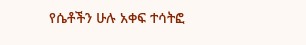የሴቶችን ሁሉ አቀፍ ተሳትፎ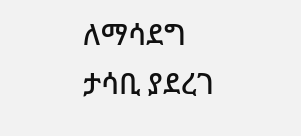ለማሳደግ ታሳቢ ያደረገ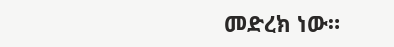መድረክ ነው።